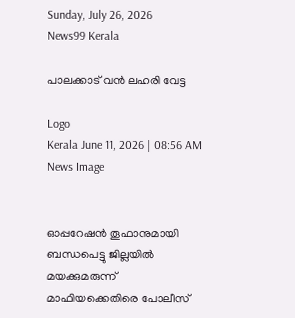Sunday, July 26, 2026
News99 Kerala

പാലക്കാട്‌ വൻ ലഹരി വേട്ട

Logo
Kerala June 11, 2026 | 08:56 AM
News Image


ഓപ്പറേഷൻ തൂഫാനുമായി ബന്ധപെട്ടു ജില്ലയിൽ മയക്കുമരുന്ന് മാഫിയക്കെതിരെ പോലീസ്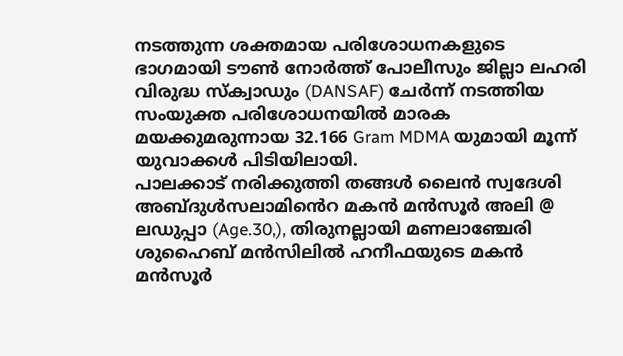നടത്തുന്ന ശക്തമായ പരിശോധനകളുടെ ഭാഗമായി ടൗൺ നോർത്ത് പോലീസും ജില്ലാ ലഹരി വിരുദ്ധ സ്ക്വാഡും (DANSAF) ചേർന്ന് നടത്തിയ സംയുക്ത പരിശോധനയിൽ മാരക മയക്കുമരുന്നായ 32.166 Gram MDMA യുമായി മൂന്ന് യുവാക്കൾ പിടിയിലായി.
പാലക്കാട് നരിക്കുത്തി തങ്ങൾ ലൈൻ സ്വദേശി അബ്ദുൾസലാമിൻെറ മകൻ മൻസൂർ അലി @ ലഡുപ്പാ (Age.30,), തിരുനല്ലായി മണലാഞ്ചേരി ശുഹൈബ് മൻസിലിൽ ഹനീഫയുടെ മകൻ മൻസൂർ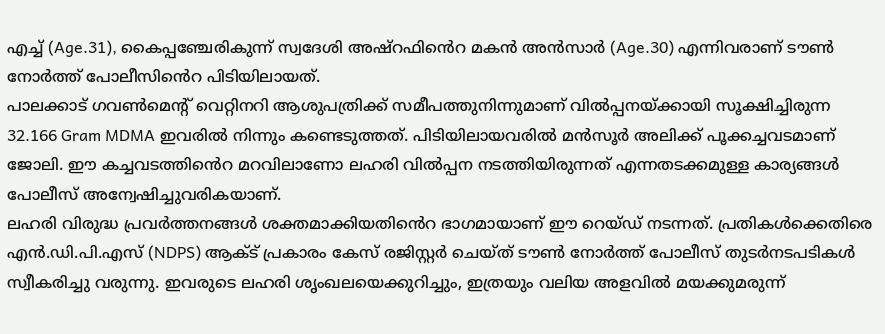എച്ച് (Age.31), കൈപ്പഞ്ചേരികുന്ന് സ്വദേശി അഷ്റഫിൻെറ മകൻ അൻസാർ (Age.30) എന്നിവരാണ് ടൗൺ നോർത്ത് പോലീസിൻെറ പിടിയിലായത്.
പാലക്കാട് ഗവൺമെന്റ് വെറ്റിനറി ആശുപത്രിക്ക് സമീപത്തുനിന്നുമാണ് വിൽപ്പനയ്ക്കായി സൂക്ഷിച്ചിരുന്ന 32.166 Gram MDMA ഇവരിൽ നിന്നും കണ്ടെടുത്തത്. പിടിയിലായവരിൽ മൻസൂർ അലിക്ക് പൂക്കച്ചവടമാണ് ജോലി. ഈ കച്ചവടത്തിൻെറ മറവിലാണോ ലഹരി വിൽപ്പന നടത്തിയിരുന്നത് എന്നതടക്കമുള്ള കാര്യങ്ങൾ പോലീസ് അന്വേഷിച്ചുവരികയാണ്.
ലഹരി വിരുദ്ധ പ്രവർത്തനങ്ങൾ ശക്തമാക്കിയതിൻെറ ഭാഗമായാണ് ഈ റെയ്ഡ് നടന്നത്. പ്രതികൾക്കെതിരെ എൻ.ഡി.പി.എസ് (NDPS) ആക്ട് പ്രകാരം കേസ് രജിസ്റ്റർ ചെയ്ത് ടൗൺ നോർത്ത് പോലീസ് തുടർനടപടികൾ സ്വീകരിച്ചു വരുന്നു. ഇവരുടെ ലഹരി ശൃംഖലയെക്കുറിച്ചും, ഇത്രയും വലിയ അളവിൽ മയക്കുമരുന്ന്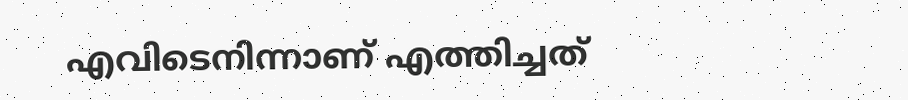എവിടെനിന്നാണ് എത്തിച്ചത്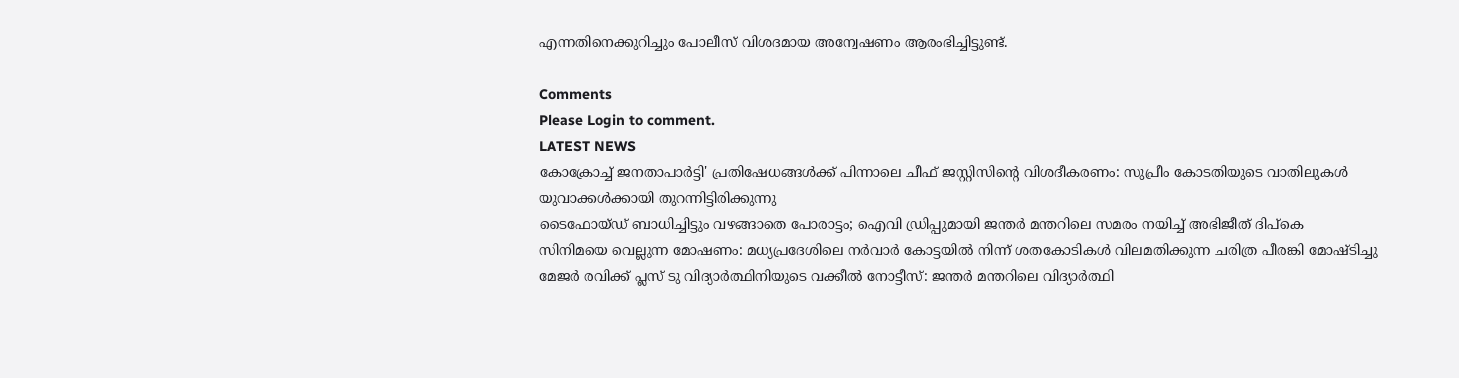എന്നതിനെക്കുറിച്ചും പോലീസ് വിശദമായ അന്വേഷണം ആരംഭിച്ചിട്ടുണ്ട്.

Comments
Please Login to comment.
LATEST NEWS
കോക്രോച്ച് ജനതാപാർട്ടി' പ്രതിഷേധങ്ങൾക്ക് പിന്നാലെ ചീഫ് ജസ്റ്റിസിന്റെ വിശദീകരണം: സുപ്രീം കോടതിയുടെ വാതിലുകൾ യുവാക്കൾക്കായി തുറന്നിട്ടിരിക്കുന്നു
ടൈഫോയ്ഡ് ബാധിച്ചിട്ടും വഴങ്ങാതെ പോരാട്ടം; ഐവി ഡ്രിപ്പുമായി ജന്തർ മന്തറിലെ സമരം നയിച്ച് അഭിജീത് ദിപ്‌കെ
സിനിമയെ വെല്ലുന്ന മോഷണം: മധ്യപ്രദേശിലെ നർവാർ കോട്ടയിൽ നിന്ന് ശതകോടികൾ വിലമതിക്കുന്ന ചരിത്ര പീരങ്കി മോഷ്ടിച്ചു
മേജർ രവിക്ക് പ്ലസ് ടു വിദ്യാർത്ഥിനിയുടെ വക്കീൽ നോട്ടീസ്: ജന്തർ മന്തറിലെ വിദ്യാർത്ഥി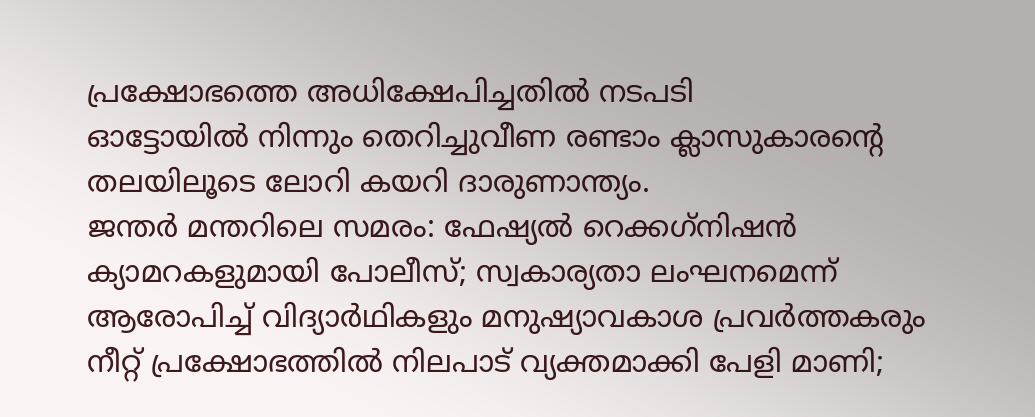പ്രക്ഷോഭത്തെ അധിക്ഷേപിച്ചതിൽ നടപടി
ഓട്ടോയിൽ നിന്നും തെറിച്ചുവീണ രണ്ടാം ക്ലാസുകാരന്റെ തലയിലൂടെ ലോറി കയറി ദാരുണാന്ത്യം.
ജന്തർ മന്തറിലെ സമരം: ഫേഷ്യൽ റെക്കഗ്‌നിഷൻ ക്യാമറകളുമായി പോലീസ്; സ്വകാര്യതാ ലംഘനമെന്ന് ആരോപിച്ച് വിദ്യാർഥികളും മനുഷ്യാവകാശ പ്രവർത്തകരും
നീറ്റ് പ്രക്ഷോഭത്തിൽ നിലപാട് വ്യക്തമാക്കി പേളി മാണി;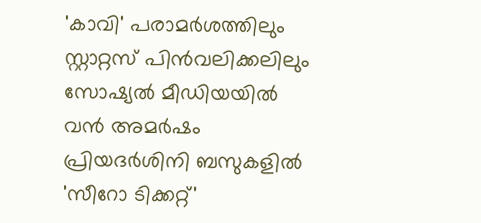'കാവി' പരാമർശത്തിലും സ്റ്റാറ്റസ് പിൻവലിക്കലിലും സോഷ്യൽ മീഡിയയിൽ വൻ അമർഷം
പ്രിയദർശിനി ബസുകളിൽ 'സീറോ ടിക്കറ്റ്'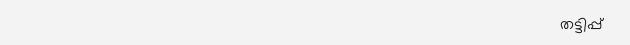തട്ടിപ്പ്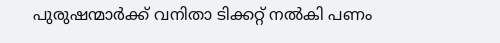പുരുഷന്മാർക്ക് വനിതാ ടിക്കറ്റ് നൽകി പണം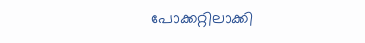പോക്ക‌റ്റിലാക്കി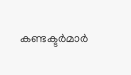കണ്ടക്ടർമാർ